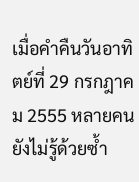เมื่อคำคืนวันอาทิตย์ที่ 29 กรกฎาคม 2555 หลายคนยังไม่รู้ด้วยซ้ำ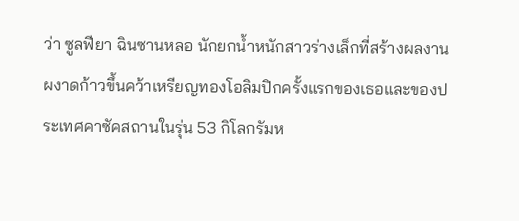ว่า ซูลฟียา ฉินซานหลอ นักยกน้ำหนักสาวร่างเล็กที่สร้างผลงานผงาดก้าวขึ้นคว้าเหรียญทองโอลิมปิกครั้งแรกของเธอและของประเทศคาซัคสถานในรุ่น 53 กิโลกรัมห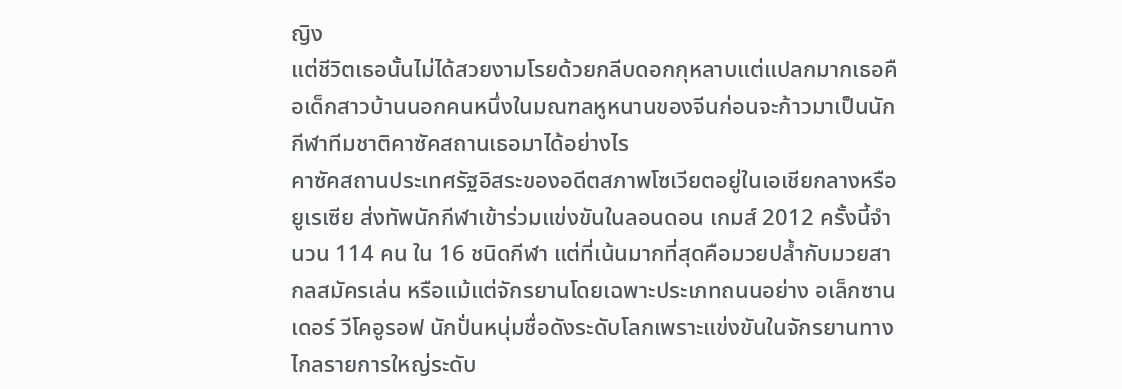ญิง
แต่ชีวิตเธอนั้นไม่ได้สวยงามโรยด้วยกลีบดอกกุหลาบแต่แปลกมากเธอคือเด็กสาวบ้านนอกคนหนึ่งในมณฑลหูหนานของจีนก่อนจะก้าวมาเป็นนักกีฬาทีมชาติคาซัคสถานเธอมาได้อย่างไร
คาซัคสถานประเทศรัฐอิสระของอดีตสภาพโซเวียตอยู่ในเอเชียกลางหรือยูเรเซีย ส่งทัพนักกีฬาเข้าร่วมแข่งขันในลอนดอน เกมส์ 2012 ครั้งนี้จำนวน 114 คน ใน 16 ชนิดกีฬา แต่ที่เน้นมากที่สุดคือมวยปล้ำกับมวยสากลสมัครเล่น หรือแม้แต่จักรยานโดยเฉพาะประเภทถนนอย่าง อเล็กซานเดอร์ วีโคอูรอฟ นักปั่นหนุ่มชื่อดังระดับโลกเพราะแข่งขันในจักรยานทางไกลรายการใหญ่ระดับ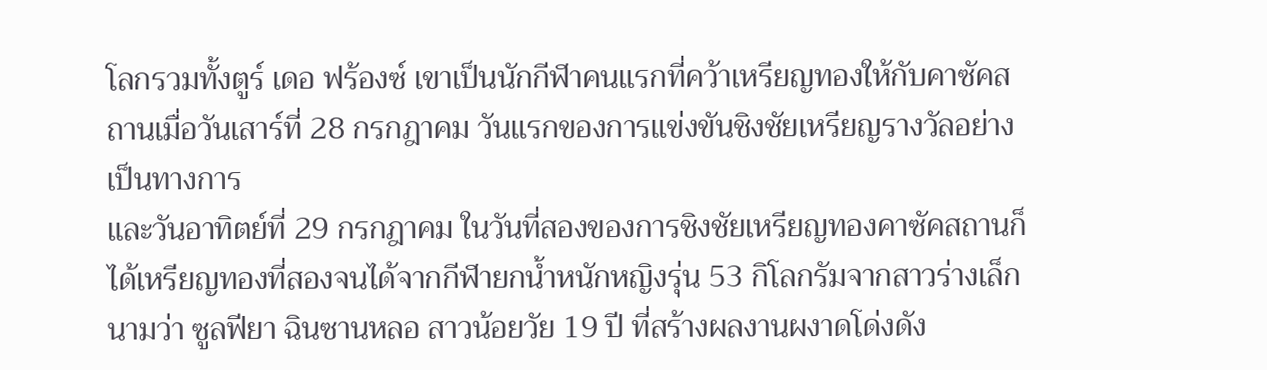โลกรวมทั้งตูร์ เดอ ฟร้องซ์ เขาเป็นนักกีฬาคนแรกที่คว้าเหรียญทองให้กับคาซัคสถานเมื่อวันเสาร์ที่ 28 กรกฎาคม วันแรกของการแข่งขันชิงชัยเหรียญรางวัลอย่างเป็นทางการ
และวันอาทิตย์ที่ 29 กรกฎาคม ในวันที่สองของการชิงชัยเหรียญทองคาซัคสถานก็ได้เหรียญทองที่สองจนได้จากกีฬายกน้ำหนักหญิงรุ่น 53 กิโลกรัมจากสาวร่างเล็กนามว่า ซูลฟียา ฉินซานหลอ สาวน้อยวัย 19 ปี ที่สร้างผลงานผงาดโด่งดัง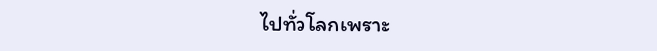ไปทั่วโลกเพราะ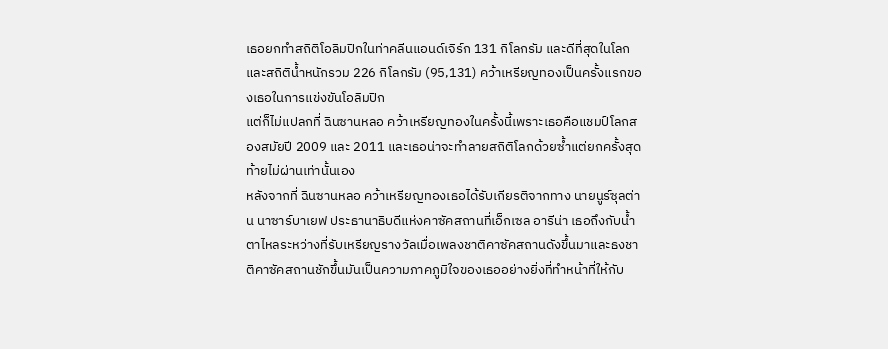เธอยกทำสถิติโอลิมปิกในท่าคลีนแอนด์เจิร์ก 131 กิโลกรัม และดีที่สุดในโลกและสถิติน้ำหนักรวม 226 กิโลกรัม (95,131) คว้าเหรียญทองเป็นครั้งแรกของเธอในการแข่งขันโอลิมปิก
แต่ก็ไม่แปลกที่ ฉินซานหลอ คว้าเหรียญทองในครั้งนี้เพราะเธอคือแชมป์โลกสองสมัยปี 2009 และ 2011 และเธอน่าจะทำลายสถิติโลกด้วยซ้ำแต่ยกครั้งสุดท้ายไม่ผ่านเท่านั้นเอง
หลังจากที่ ฉินซานหลอ คว้าเหรียญทองเธอได้รับเกียรติจากทาง นายนูร์ซุลต่าน นาซาร์บาเยฟ ประธานาธิบดีแห่งคาซัคสถานที่เอ็กเซล อารีน่า เธอถึงกับน้ำตาไหลระหว่างที่รับเหรียญรางวัลเมื่อเพลงชาติคาซัคสถานดังขึ้นมาและธงชาติคาซัคสถานชักขึ้นมันเป็นความภาคภูมิใจของเธออย่างยิ่งที่ทำหน้าที่ให้กับ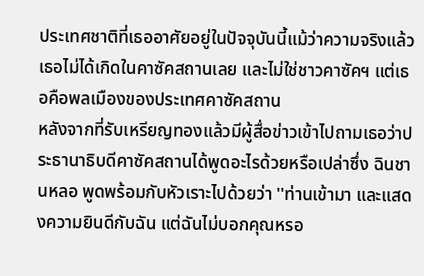ประเทศชาติที่เธออาศัยอยู่ในปัจจุบันนี้แม้ว่าความจริงแล้วเธอไม่ได้เกิดในคาซัคสถานเลย และไม่ใช่ชาวคาซัคฯ แต่เธอคือพลเมืองของประเทศคาซัคสถาน
หลังจากที่รับเหรียญทองแล้วมีผู้สื่อข่าวเข้าไปถามเธอว่าประธานาธิบดีคาซัคสถานได้พูดอะไรด้วยหรือเปล่าซึ่ง ฉินชานหลอ พูดพร้อมกับหัวเราะไปด้วยว่า ''ท่านเข้ามา และแสดงความยินดีกับฉัน แต่ฉันไม่บอกคุณหรอ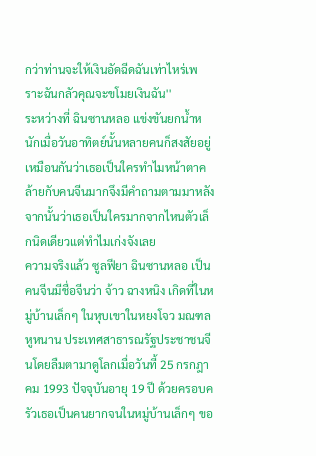กว่าท่านจะให้เงินอัดฉีดฉันเท่าไหร่เพราะฉันกลัวคุณจะขโมยเงินฉัน''
ระหว่างที่ ฉินซานหลอ แข่งขันยกน้ำหนักเมื่อวันอาทิตย์นั้นหลายคนก็สงสัยอยู่เหมือนกันว่าเธอเป็นใครทำไมหน้าตาคล้ายกับคนจีนมากจึงมีคำถามตามมาหลังจากนั้นว่าเธอเป็นใครมากจากไหนตัวเล็กนิดเดียวแต่ทำไมเก่งจังเลย
ความจริงแล้ว ซูลฟียา ฉินซานหลอ เป็นคนจีนมีชื่อจีนว่า จ้าว ฉางหนิง เกิดที่ในหมู่บ้านเล็กๆ ในหุบเขาในหยงโจว มณฑลหูหนาน ประเทศสาธารณรัฐประชาชนจีนโดยลืมตามาดูโลกเมื่อวันที้ 25 กรกฎาคม 1993 ปัจจุบันอายุ 19 ปี ด้วยครอบครัวเธอเป็นคนยากจนในหมู่บ้านเล็กๆ ขอ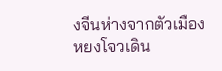งจีนห่างจากตัวเมืองหยงโจวเดิน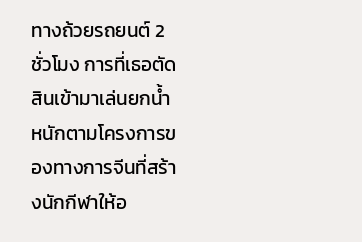ทางถ้วยรถยนต์ 2 ชั่วโมง การที่เธอตัดสินเข้ามาเล่นยกน้ำหนักตามโครงการของทางการจีนที่สร้างนักกีฬาให้อ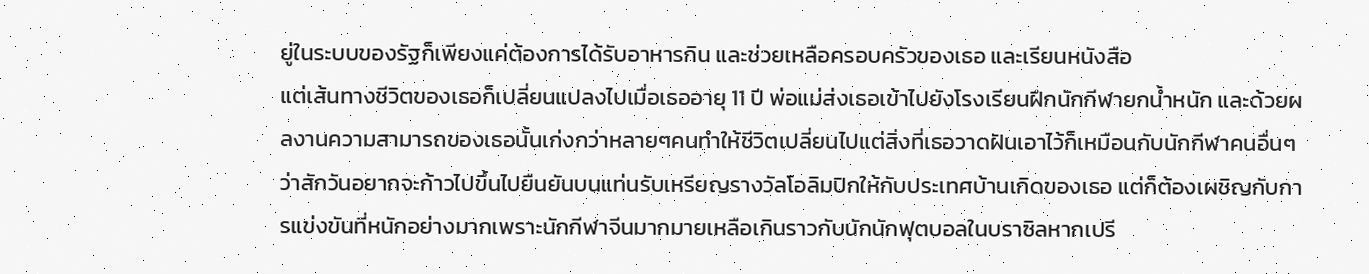ยู่ในระบบของรัฐก็เพียงแค่ต้องการได้รับอาหารกิน และช่วยเหลือครอบครัวของเธอ และเรียนหนังสือ
แต่เส้นทางชีวิตของเธอก็เปลี่ยนแปลงไปเมื่อเธออายุ 11 ปี พ่อแม่ส่งเธอเข้าไปยังโรงเรียนฝึกนักกีฬายกน้ำหนัก และด้วยผลงานความสามารถของเธอนั้นเก่งกว่าหลายๆคนทำให้ชีวิตเปลี่ยนไปแต่สิ่งที่เธอวาดฝันเอาไว้ก็เหมือนกับนักกีฬาคนอื่นๆ ว่าสักวันอยากจะก้าวไปขึ้นไปยืนยันบนแท่นรับเหรียญรางวัลโอลิมปิกให้กับประเทศบ้านเกิดของเธอ แต่ก็ต้องเผชิญกับการแข่งขันที่หนักอย่างมากเพราะนักกีฬาจีนมากมายเหลือเกินราวกับนักนักฟุตบอลในบราซิลหากเปรี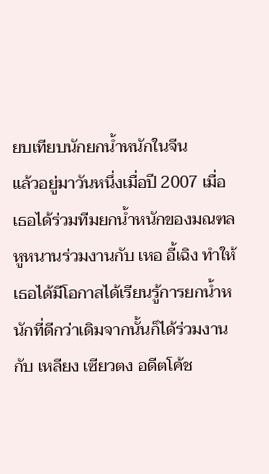ยบเทียบนักยกน้ำหนักในจีน
แล้วอยู่มาวันหนึ่งเมื่อปี 2007 เมื่อเธอได้ร่วมทีมยกน้ำหนักของมณฑลหูหนานร่วมงานกับ เหอ อี้เฉิง ทำให้เธอได้มีโอกาสได้เรียนรู้การยกน้ำหนักที่ดีกว่าเดิมจากนั้นก็ได้ร่วมงานกับ เหลียง เซียวตง อดีตโค้ช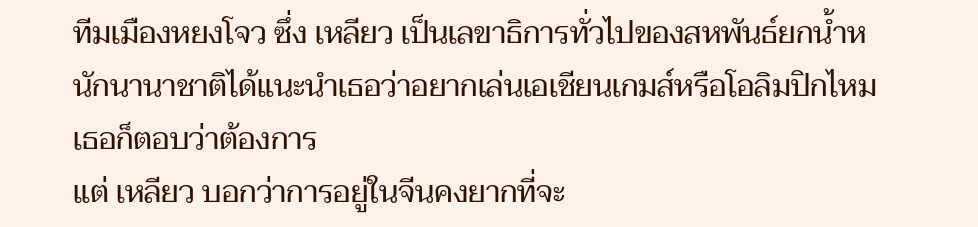ทีมเมืองหยงโจว ซึ่ง เหลียว เป็นเลขาธิการทั่วไปของสหพันธ์ยกน้ำหนักนานาชาติได้แนะนำเธอว่าอยากเล่นเอเชียนเกมส์หรือโอลิมปิกไหมเธอก็ตอบว่าต้องการ
แต่ เหลียว บอกว่าการอยู่ในจีนคงยากที่จะ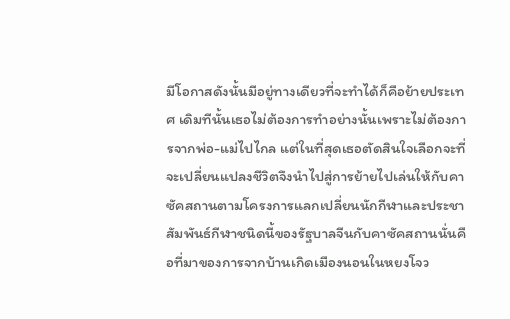มีโอกาสดังนั้นมีอยู่ทางเดียวที่จะทำได้ก็คือย้ายประเทศ เดิมทีนั้นเธอไม่ต้องการทำอย่างนั้นเพราะไม่ต้องการจากพ่อ-แม่ไปไกล แต่ในที่สุดเธอตัดสินใจเลือกจะที่จะเปลี่ยนแปลงชีวิตจึงนำไปสู่การย้ายไปเล่นให้กับคาซัคสถานตามโครงการแลกเปลี่ยนนักกีฬาและประชาสัมพันธ์กีฬาชนิดนี้ของรัฐบาลจีนกับคาซัคสถานนั่นคือที่มาของการจากบ้านเกิดเมืองนอนในหยงโจว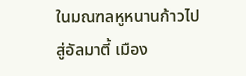ในมณฑลหูหนานก้าวไปสู่อัลมาตี้ เมือง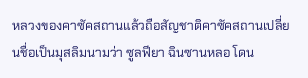หลวงของคาซัคสถานแล้วถือสัญชาติคาซัคสถานเปลี่ยนชื่อเป็นมุสลิมนามว่า ซูลฟียา ฉินซานหลอ โดน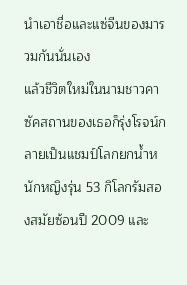นำเอาชื่อและแซ่จีนของมารวมกันนั่นเอง
แล้วชีวิตใหม่ในนามชาวคาซัคสถานของเธอก็รุ่งโรจน์กลายเป็นแชมป์โลกยกน้ำหนักหญิงรุ่น 53 กิโลกรัมสองสมัยซ้อนปี 2009 และ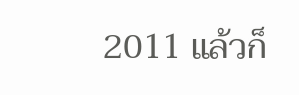2011 แล้วก็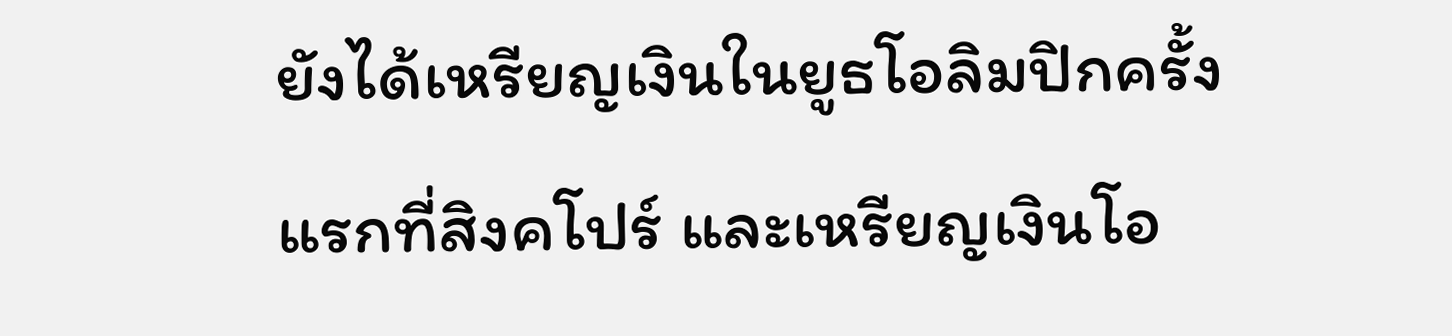ยังได้เหรียญเงินในยูธโอลิมปิกครั้งแรกที่สิงคโปร์ และเหรียญเงินโอ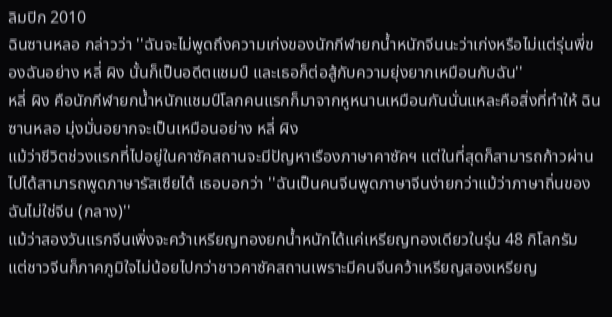ลิมปิก 2010
ฉินซานหลอ กล่าวว่า ''ฉันจะไม่พูดถึงความเก่งของนักกีฬายกน้ำหนักจีนนะว่าเก่งหรือไม่แต่รุ่นพี่ของฉันอย่าง หลี่ ผิง นั้นก็เป็นอดีตแชมป์ และเธอก็ต่อสู้กับความยุ่งยากเหมือนกับฉัน''
หลี่ ผิง คือนักกีฬายกน้ำหนักแชมป์โลกคนแรกก็มาจากหูหนานเหมือนกันนั่นแหละคือสิ่งที่ทำให้ ฉินซานหลอ มุ่งมั่นอยากจะเป็นเหมือนอย่าง หลี่ ผิง
แม้ว่าชีวิตช่วงแรกที่ไปอยู่ในคาซัคสถานจะมีปัญหาเรืองภาษาคาซัคฯ แต่ในที่สุดก็สามารถก้าวผ่านไปได้สามารถพูดภาษารัสเซียได้ เธอบอกว่า ''ฉันเป็นคนจีนพูดภาษาจีนง่ายกว่าแม้ว่าภาษาถิ่นของฉันไม่ใช่จีน (กลาง)''
แม้ว่าสองวันแรกจีนเพิ่งจะคว้าเหรียญทองยกน้ำหนักได้แค่เหรียญทองเดียวในรุ่น 48 กิโลกรัม แต่ชาวจีนก็ภาคภูมิใจไม่น้อยไปกว่าชาวคาซัคสถานเพราะมีคนจีนคว้าเหรียญสองเหรียญ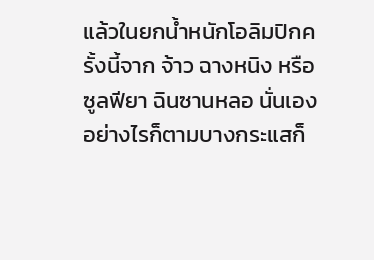แล้วในยกน้ำหนักโอลิมปิกครั้งนี้จาก จ้าว ฉางหนิง หรือ ซูลฟียา ฉินซานหลอ นั่นเอง
อย่างไรก็ตามบางกระแสก็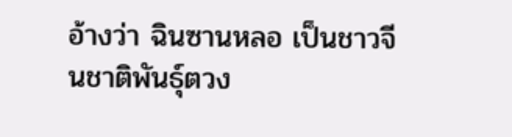อ้างว่า ฉินซานหลอ เป็นชาวจีนชาติพันธุ์ตวง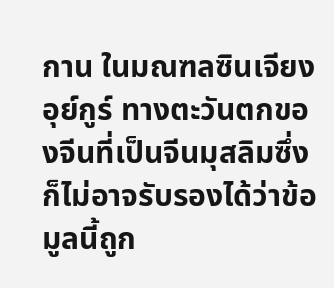กาน ในมณฑลซินเจียง อุย์กูร์ ทางตะวันตกของจีนที่เป็นจีนมุสลิมซึ่งก็ไม่อาจรับรองได้ว่าข้อมูลนี้ถูก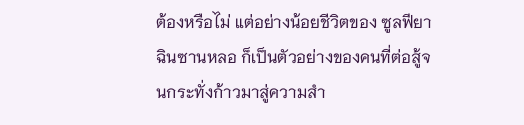ต้องหรือไม่ แต่อย่างน้อยชีวิตของ ซูลฟียา ฉินซานหลอ ก็เป็นตัวอย่างของคนที่ต่อสู้จนกระทั่งก้าวมาสู่ความสำ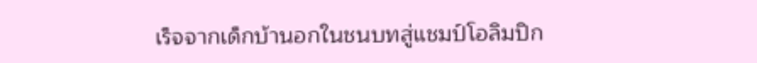เร็จจากเด็กบ้านอกในชนบทสู่แชมป์โอลิมปิก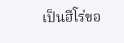เป็นฮีโร่ขอ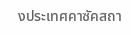งประเทศคาซัคสถา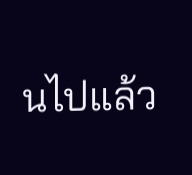นไปแล้ว